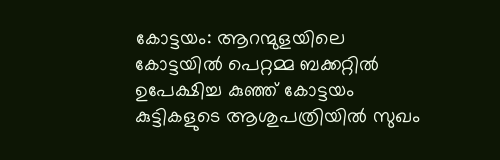കോട്ടയം: ആറന്മുളയിലെ കോട്ടയിൽ പെറ്റമ്മ ബക്കറ്റിൽ ഉപേക്ഷിച്ച കുഞ്ഞ് കോട്ടയം കുട്ടികളുടെ ആശുപത്രിയിൽ സുഖം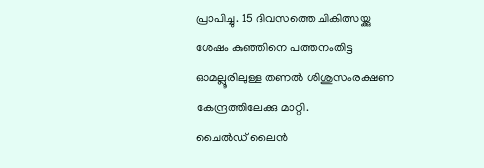പ്രാപിച്ചു. 15 ദിവസത്തെ ചികിത്സയ്ക്കു ശേഷം കുഞ്ഞിനെ പത്തനംതിട്ട ഓമല്ലൂരിലുള്ള തണൽ ശിശുസംരക്ഷണ കേന്ദ്രത്തിലേക്കു മാറ്റി.
ചൈൽഡ് ലൈൻ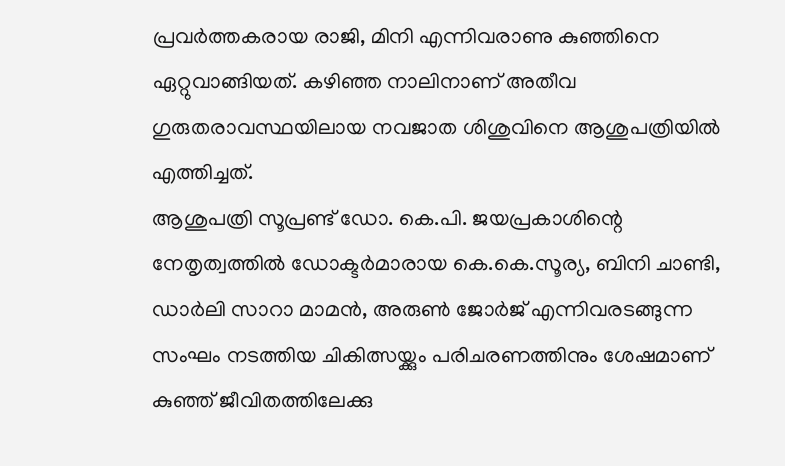പ്രവർത്തകരായ രാജി, മിനി എന്നിവരാണു കുഞ്ഞിനെ ഏറ്റുവാങ്ങിയത്. കഴിഞ്ഞ നാലിനാണ് അതീവ ഗുരുതരാവസ്ഥയിലായ നവജാത ശിശുവിനെ ആശുപത്രിയിൽ എത്തിച്ചത്.
ആശുപത്രി സൂപ്രണ്ട് ഡോ. കെ.പി. ജയപ്രകാശിന്റെ നേതൃത്വത്തിൽ ഡോക്ടർമാരായ കെ.കെ.സൂര്യ, ബിനി ചാണ്ടി, ഡാർലി സാറാ മാമൻ, അരുൺ ജോർജ് എന്നിവരടങ്ങുന്ന സംഘം നടത്തിയ ചികിത്സയ്ക്കും പരിചരണത്തിനും ശേഷമാണ് കുഞ്ഞ് ജീവിതത്തിലേക്കു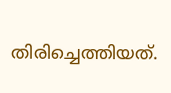തിരിച്ചെത്തിയത്.